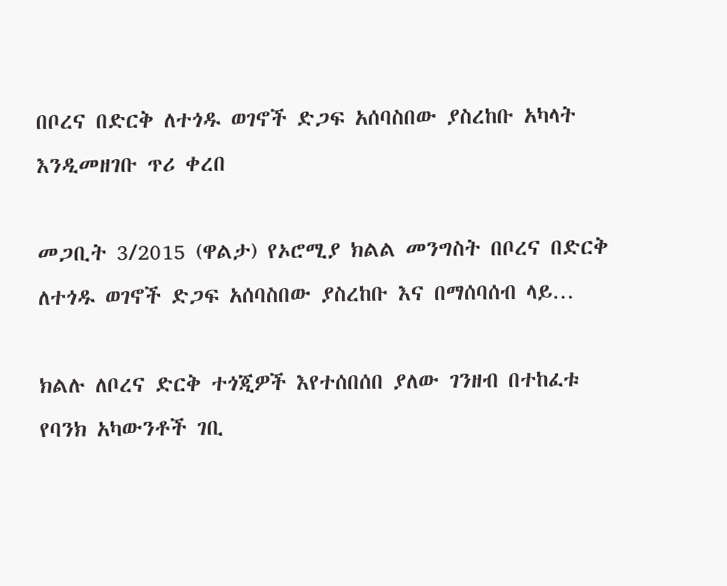በቦረና በድርቅ ለተጎዱ ወገኖች ድጋፍ አሰባስበው ያስረከቡ አካላት እንዲመዘገቡ ጥሪ ቀረበ

መጋቢት 3/2015 (ዋልታ) የኦሮሚያ ክልል መንግስት በቦረና በድርቅ ለተጎዱ ወገኖች ድጋፍ አሰባስበው ያስረከቡ እና በማሰባሰብ ላይ…

ክልሉ ለቦረና ድርቅ ተጎጂዎች እየተሰበሰበ ያለው ገንዘብ በተከፈቱ የባንክ አካውንቶች ገቢ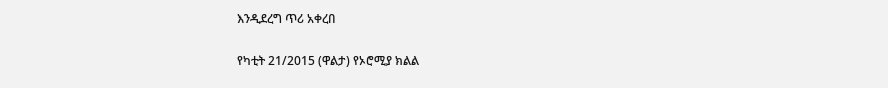እንዲደረግ ጥሪ አቀረበ

የካቲት 21/2015 (ዋልታ) የኦሮሚያ ክልል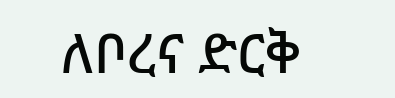ለቦረና ድርቅ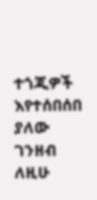ተጎጂዎች እየተሰበሰበ ያለው ገንዘብ ለዚሁ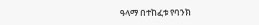ዓላማ በተከፈቱ የባንክ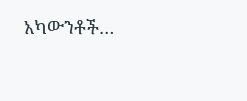አካውንቶች…